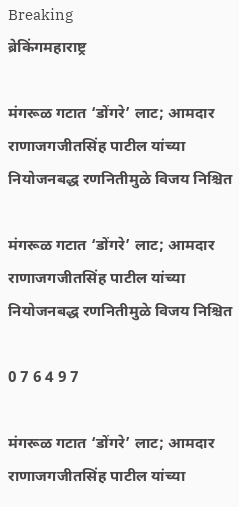Breaking
ब्रेकिंगमहाराष्ट्र

मंगरूळ गटात ‘डोंगरे’ लाट; आमदार राणाजगजीतसिंह पाटील यांच्या नियोजनबद्ध रणनितीमुळे विजय निश्चित

मंगरूळ गटात ‘डोंगरे’ लाट; आमदार राणाजगजीतसिंह पाटील यांच्या नियोजनबद्ध रणनितीमुळे विजय निश्चित

0 7 6 4 9 7

मंगरूळ गटात ‘डोंगरे’ लाट; आमदार राणाजगजीतसिंह पाटील यांच्या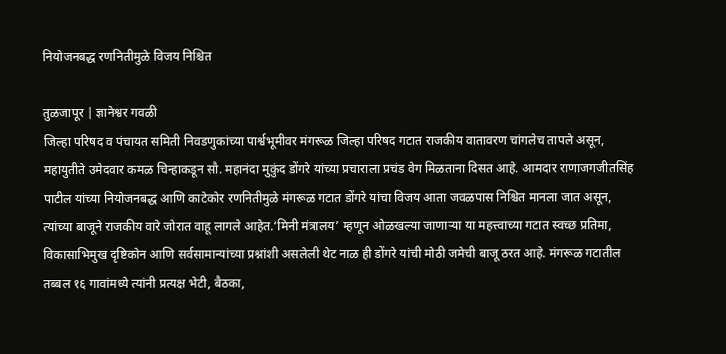नियोजनबद्ध रणनितीमुळे विजय निश्चित

तुळजापूर | ज्ञानेश्वर गवळी
जिल्हा परिषद व पंचायत समिती निवडणुकांच्या पार्श्वभूमीवर मंगरूळ जिल्हा परिषद गटात राजकीय वातावरण चांगलेच तापले असून, महायुतीते उमेदवार कमळ चिन्हाकडून सौ. महानंदा मुकुंद डोंगरे यांच्या प्रचाराला प्रचंड वेग मिळताना दिसत आहे. आमदार राणाजगजीतसिंह पाटील यांच्या नियोजनबद्ध आणि काटेकोर रणनितीमुळे मंगरूळ गटात डोंगरे यांचा विजय आता जवळपास निश्चित मानला जात असून, त्यांच्या बाजूने राजकीय वारे जोरात वाहू लागले आहेत.‘मिनी मंत्रालय’ म्हणून ओळखल्या जाणाऱ्या या महत्त्वाच्या गटात स्वच्छ प्रतिमा, विकासाभिमुख दृष्टिकोन आणि सर्वसामान्यांच्या प्रश्नांशी असलेली थेट नाळ ही डोंगरे यांची मोठी जमेची बाजू ठरत आहे. मंगरूळ गटातील तब्बल १६ गावांमध्ये त्यांनी प्रत्यक्ष भेटी, बैठका,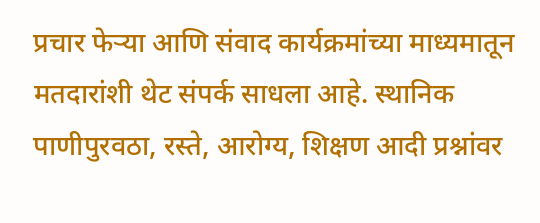प्रचार फेऱ्या आणि संवाद कार्यक्रमांच्या माध्यमातून मतदारांशी थेट संपर्क साधला आहे. स्थानिक पाणीपुरवठा, रस्ते, आरोग्य, शिक्षण आदी प्रश्नांवर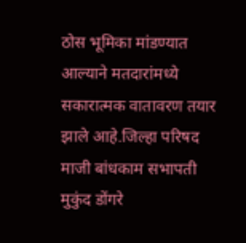ठोस भूमिका मांडण्यात आल्याने मतदारांमध्ये सकारात्मक वातावरण तयार झाले आहे.जिल्हा परिषद माजी बांधकाम सभापती मुकुंद डोंगरे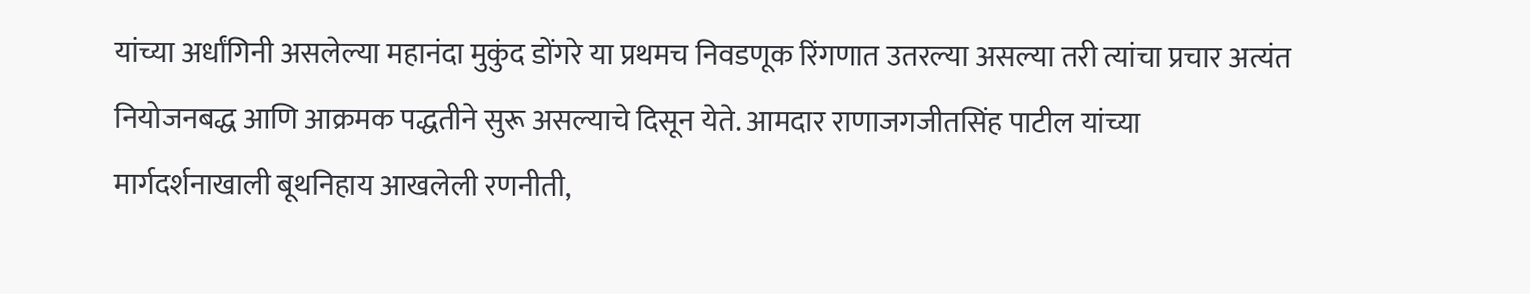यांच्या अर्धांगिनी असलेल्या महानंदा मुकुंद डोंगरे या प्रथमच निवडणूक रिंगणात उतरल्या असल्या तरी त्यांचा प्रचार अत्यंत नियोजनबद्ध आणि आक्रमक पद्धतीने सुरू असल्याचे दिसून येते. आमदार राणाजगजीतसिंह पाटील यांच्या मार्गदर्शनाखाली बूथनिहाय आखलेली रणनीती,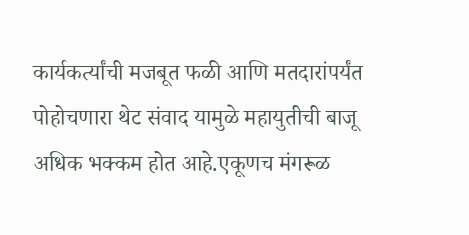कार्यकर्त्यांची मजबूत फळी आणि मतदारांपर्यंत पोहोचणारा थेट संवाद यामुळे महायुतीची बाजू अधिक भक्कम होत आहे.एकूणच मंगरूळ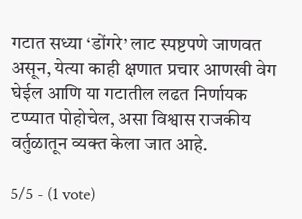गटात सध्या ‘डोंगरे’ लाट स्पष्टपणे जाणवत असून, येत्या काही क्षणात प्रचार आणखी वेग घेईल आणि या गटातील लढत निर्णायक टप्प्यात पोहोचेल, असा विश्वास राजकीय वर्तुळातून व्यक्त केला जात आहे.

5/5 - (1 vote)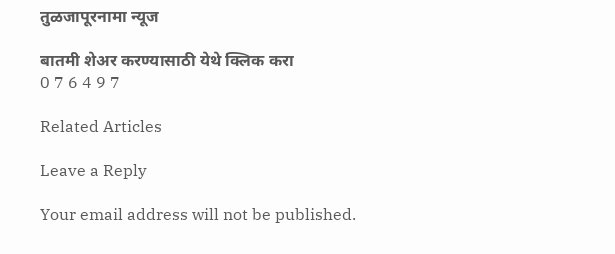तुळजापूरनामा न्यूज

बातमी शेअर करण्यासाठी येथे क्लिक करा
0 7 6 4 9 7

Related Articles

Leave a Reply

Your email address will not be published.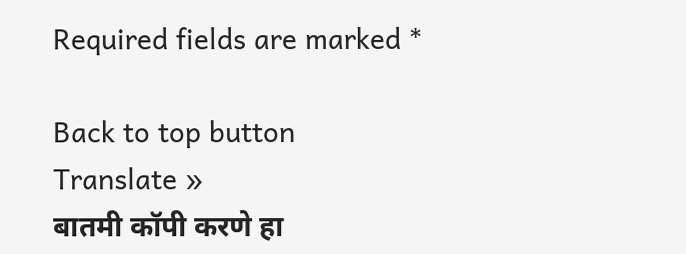Required fields are marked *

Back to top button
Translate »
बातमी कॉपी करणे हा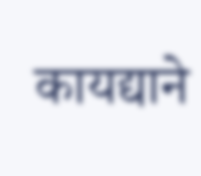कायद्याने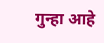गुन्हा आहे